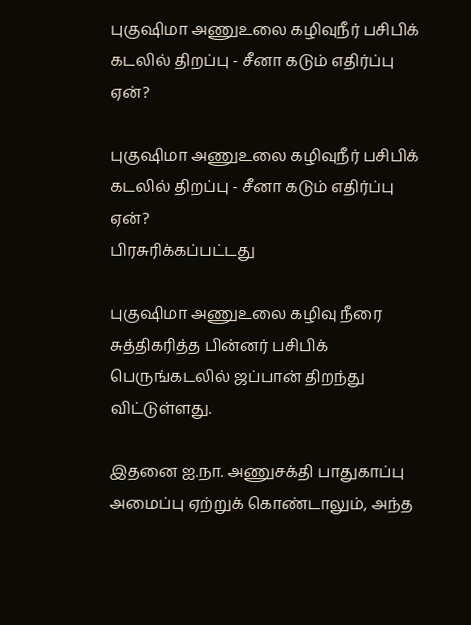புகுஷிமா அணுஉலை கழிவுநீர் பசிபிக் கடலில் திறப்பு - சீனா கடும் எதிர்ப்பு ஏன்?

புகுஷிமா அணுஉலை கழிவுநீர் பசிபிக் கடலில் திறப்பு - சீனா கடும் எதிர்ப்பு ஏன்?
பிரசுரிக்கப்பட்டது

புகுஷிமா அணுஉலை கழிவு நீரை சுத்திகரித்த பின்னர் பசிபிக் பெருங்கடலில் ஜப்பான் திறந்து விட்டுள்ளது.

இதனை ஐ.நா. அணுசக்தி பாதுகாப்பு அமைப்பு ஏற்றுக் கொண்டாலும், அந்த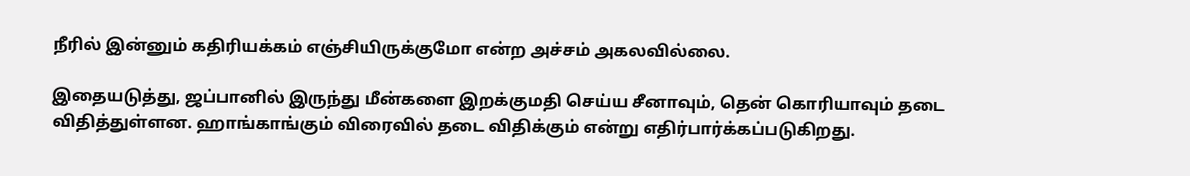நீரில் இன்னும் கதிரியக்கம் எஞ்சியிருக்குமோ என்ற அச்சம் அகலவில்லை.

இதையடுத்து, ஜப்பானில் இருந்து மீன்களை இறக்குமதி செய்ய சீனாவும், தென் கொரியாவும் தடை விதித்துள்ளன. ஹாங்காங்கும் விரைவில் தடை விதிக்கும் என்று எதிர்பார்க்கப்படுகிறது.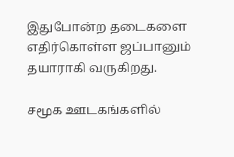இதுபோன்ற தடைகளை எதிர்கொள்ள ஜப்பானும் தயாராகி வருகிறது.

சமூக ஊடகங்களில்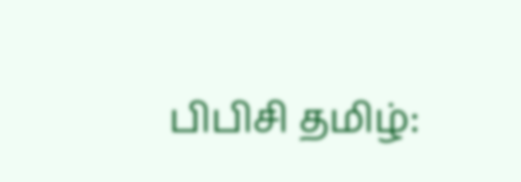பிபிசி தமிழ்: